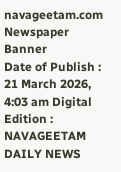navageetam.com
Newspaper Banner
Date of Publish : 21 March 2026, 4:03 am Digital Edition : NAVAGEETAM DAILY NEWS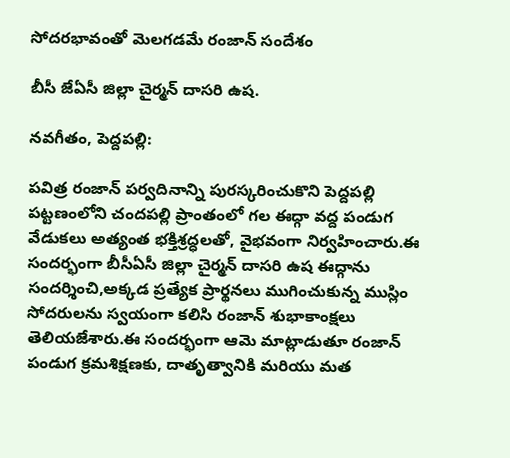సోదరభావంతో మెలగడమే రంజాన్ సందేశం

బీసీ జేఏసీ జిల్లా చైర్మన్ దాసరి ఉష.

నవగీతం, పెద్దపల్లి:

పవిత్ర రంజాన్ పర్వదినాన్ని పురస్కరించుకొని పెద్దపల్లి పట్టణంలోని చందపల్లి ప్రాంతంలో గల ఈద్గా వద్ద పండుగ వేడుకలు అత్యంత భక్తిశ్రద్ధలతో, వైభవంగా నిర్వహించారు.ఈ సందర్భంగా బీసీఏసీ జిల్లా చైర్మన్ దాసరి ఉష ఈద్గాను సందర్శించి,అక్కడ ప్రత్యేక ప్రార్థనలు ముగించుకున్న ముస్లిం సోదరులను స్వయంగా కలిసి రంజాన్ శుభాకాంక్షలు తెలియజేశారు.ఈ సందర్భంగా ఆమె మాట్లాడుతూ రంజాన్ పండుగ క్రమశిక్షణకు, దాతృత్వానికి మరియు మత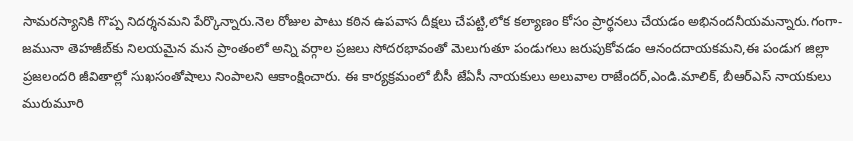సామరస్యానికి గొప్ప నిదర్శనమని పేర్కొన్నారు.నెల రోజుల పాటు కఠిన ఉపవాస దీక్షలు చేపట్టి,లోక కల్యాణం కోసం ప్రార్థనలు చేయడం అభినందనీయమన్నారు.గంగా-జమునా తెహజీబ్‌కు నిలయమైన మన ప్రాంతంలో అన్ని వర్గాల ప్రజలు సోదరభావంతో మెలుగుతూ పండుగలు జరుపుకోవడం ఆనందదాయకమని,ఈ పండుగ జిల్లా ప్రజలందరి జీవితాల్లో సుఖసంతోషాలు నింపాలని ఆకాంక్షించారు. ఈ కార్యక్రమంలో బీసీ జేఏసీ నాయకులు అలువాల రాజేందర్,ఎండి.మాలిక్, బీఆర్ఎస్ నాయకులు మురుమూరి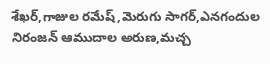శేఖర్,గాజుల రమేష్,మెరుగు సాగర్,ఎనగందుల నిరంజన్ ఆముదాల అరుణ,మచ్చ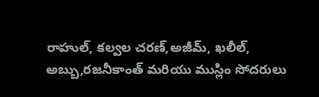రాహుల్, కల్వల చరణ్,అజీమ్, ఖలీల్, అబ్బు,రజనీకాంత్ మరియు ముస్లిం సోదరులు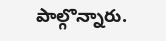పాల్గొన్నారు.